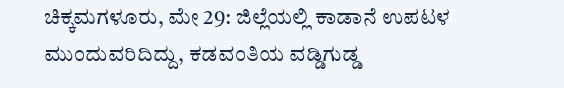ಚಿಕ್ಕಮಗಳೂರು, ಮೇ 29: ಜಿಲ್ಲೆಯಲ್ಲಿ ಕಾಡಾನೆ ಉಪಟಳ ಮುಂದುವರಿದಿದ್ದು, ಕಡವಂತಿಯ ವಡ್ಡಿಗುಡ್ಡ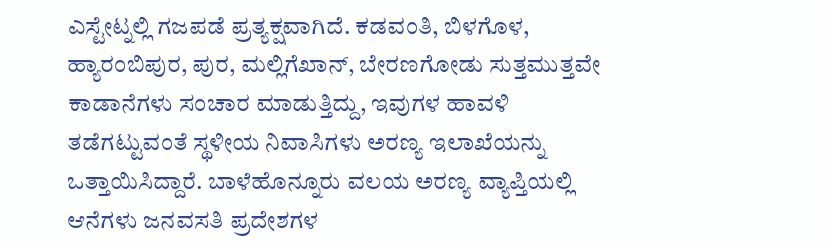ಎಸ್ಟೇಟ್ನಲ್ಲಿ ಗಜಪಡೆ ಪ್ರತ್ಯಕ್ಷವಾಗಿದೆ. ಕಡವಂತಿ, ಬಿಳಗೊಳ, ಹ್ಯಾರಂಬಿಪುರ, ಪುರ, ಮಲ್ಲಿಗೆಖಾನ್, ಬೇರಣಗೋಡು ಸುತ್ತಮುತ್ತವೇ ಕಾಡಾನೆಗಳು ಸಂಚಾರ ಮಾಡುತ್ತಿದ್ದು, ಇವುಗಳ ಹಾವಳಿ ತಡೆಗಟ್ಟುವಂತೆ ಸ್ಥಳೀಯ ನಿವಾಸಿಗಳು ಅರಣ್ಯ ಇಲಾಖೆಯನ್ನು ಒತ್ತಾಯಿಸಿದ್ದಾರೆ. ಬಾಳೆಹೊನ್ನೂರು ವಲಯ ಅರಣ್ಯ ವ್ಯಾಪ್ತಿಯಲ್ಲಿ ಆನೆಗಳು ಜನವಸತಿ ಪ್ರದೇಶಗಳ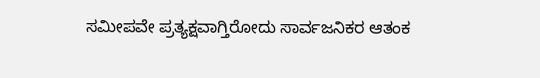ಸಮೀಪವೇ ಪ್ರತ್ಯಕ್ಷವಾಗ್ತಿರೋದು ಸಾರ್ವಜನಿಕರ ಆತಂಕ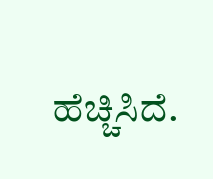ಹೆಚ್ಚಿಸಿದೆ.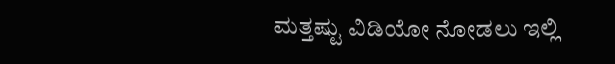ಮತ್ತಷ್ಟು ವಿಡಿಯೋ ನೋಡಲು ಇಲ್ಲಿ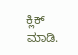ಕ್ಲಿಕ್ ಮಾಡಿ.